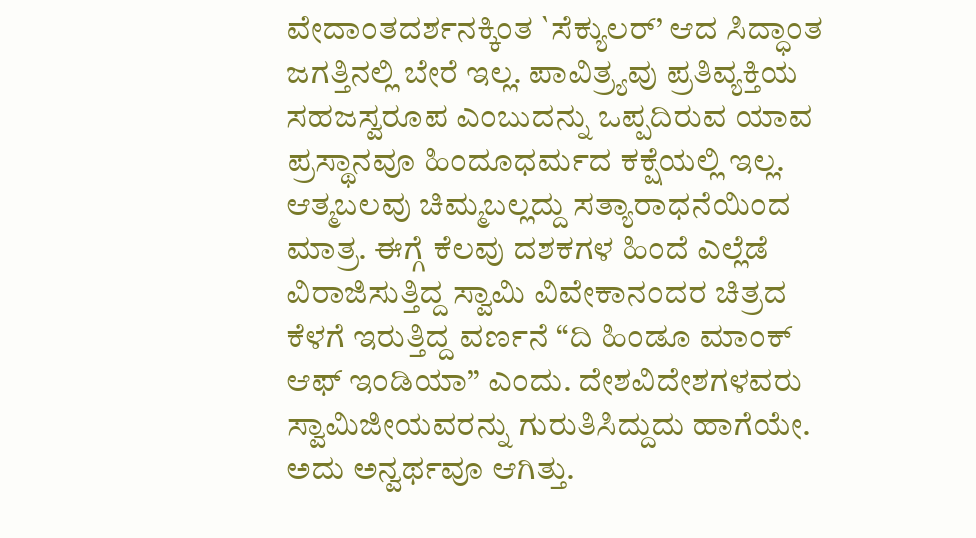ವೇದಾಂತದರ್ಶನಕ್ಕಿಂತ `ಸೆಕ್ಯುಲರ್’ ಆದ ಸಿದ್ಧಾಂತ ಜಗತ್ತಿನಲ್ಲಿ ಬೇರೆ ಇಲ್ಲ. ಪಾವಿತ್ರ್ಯವು ಪ್ರತಿವ್ಯಕ್ತಿಯ ಸಹಜಸ್ವರೂಪ ಎಂಬುದನ್ನು ಒಪ್ಪದಿರುವ ಯಾವ ಪ್ರಸ್ಥಾನವೂ ಹಿಂದೂಧರ್ಮದ ಕಕ್ಷೆಯಲ್ಲಿ ಇಲ್ಲ. ಆತ್ಮಬಲವು ಚಿಮ್ಮಬಲ್ಲದ್ದು ಸತ್ಯಾರಾಧನೆಯಿಂದ ಮಾತ್ರ. ಈಗ್ಗೆ ಕೆಲವು ದಶಕಗಳ ಹಿಂದೆ ಎಲ್ಲೆಡೆ ವಿರಾಜಿಸುತ್ತಿದ್ದ ಸ್ವಾಮಿ ವಿವೇಕಾನಂದರ ಚಿತ್ರದ ಕೆಳಗೆ ಇರುತ್ತಿದ್ದ ವರ್ಣನೆ “ದಿ ಹಿಂಡೂ ಮಾಂಕ್ ಆಫ್ ಇಂಡಿಯಾ” ಎಂದು. ದೇಶವಿದೇಶಗಳವರು ಸ್ವಾಮಿಜೀಯವರನ್ನು ಗುರುತಿಸಿದ್ದುದು ಹಾಗೆಯೇ. ಅದು ಅನ್ವರ್ಥವೂ ಆಗಿತ್ತು.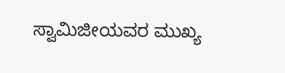ಸ್ವಾಮಿಜೀಯವರ ಮುಖ್ಯ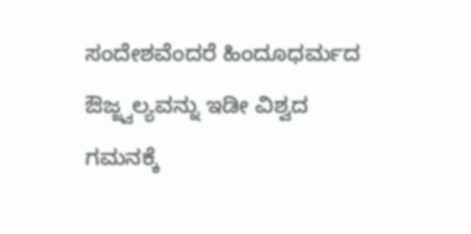ಸಂದೇಶವೆಂದರೆ ಹಿಂದೂಧರ್ಮದ ಔಜ್ಜ್ವಲ್ಯವನ್ನು ಇಡೀ ವಿಶ್ವದ ಗಮನಕ್ಕೆ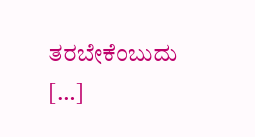ತರಬೇಕೆಂಬುದು […]